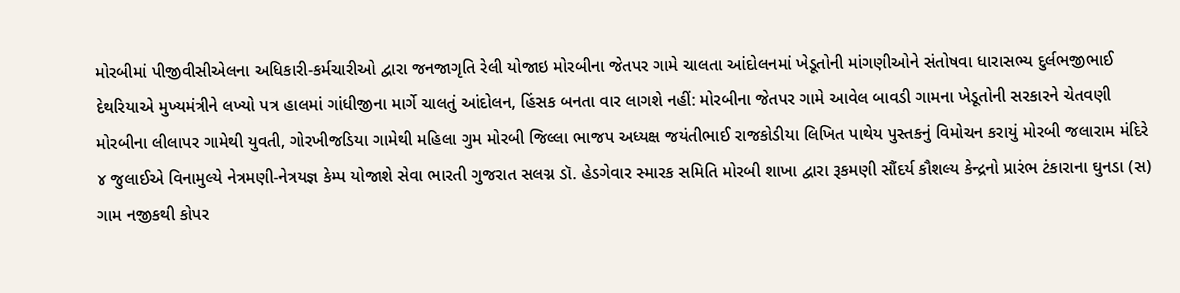મોરબીમાં પીજીવીસીએલના અધિકારી-કર્મચારીઓ દ્વારા જનજાગૃતિ રેલી યોજાઇ મોરબીના જેતપર ગામે ચાલતા આંદોલનમાં ખેડૂતોની માંગણીઓને સંતોષવા ધારાસભ્ય દુર્લભજીભાઈ દેથરિયાએ મુખ્યમંત્રીને લખ્યો પત્ર હાલમાં ગાંધીજીના માર્ગે ચાલતું આંદોલન, હિંસક બનતા વાર લાગશે નહીં: મોરબીના જેતપર ગામે આવેલ બાવડી ગામના ખેડૂતોની સરકારને ચેતવણી મોરબીના લીલાપર ગામેથી યુવતી, ગોરખીજડિયા ગામેથી મહિલા ગુમ મોરબી જિલ્લા ભાજપ અધ્યક્ષ જયંતીભાઈ રાજકોડીયા લિખિત પાથેય પુસ્તકનું વિમોચન કરાયું મોરબી જલારામ મંદિરે ૪ જુલાઈએ વિનામુલ્યે નેત્રમણી-નેત્રયજ્ઞ કેમ્પ યોજાશે સેવા ભારતી ગુજરાત સલગ્ન ડૉ. હેડગેવાર સ્મારક સમિતિ મોરબી શાખા દ્વારા રૂકમણી સૌંદર્ય કૌશલ્ય કેન્દ્રનો પ્રારંભ ટંકારાના ઘુનડા (સ) ગામ નજીકથી કોપર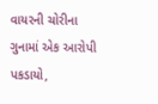વાયરની ચોરીના ગુનામાં એક આરોપી પકડાયો,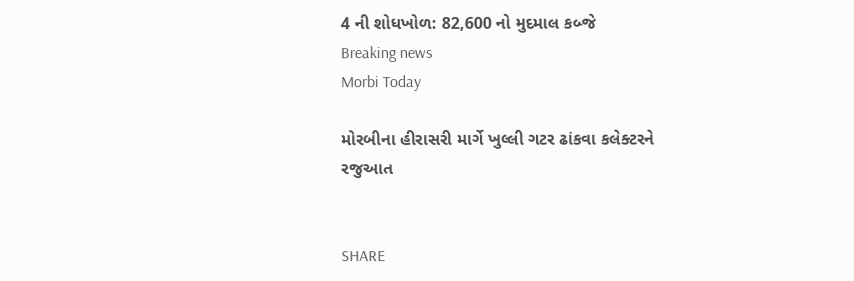4 ની શોધખોળ: 82,600 નો મુદમાલ કબ્જે
Breaking news
Morbi Today

મોરબીના હીરાસરી માર્ગે ખુલ્લી ગટર ઢાંકવા કલેક્ટરને રજુઆત


SHARE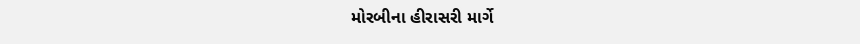મોરબીના હીરાસરી માર્ગે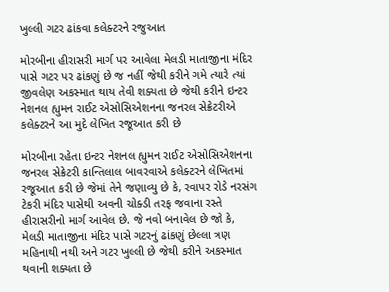ખુલ્લી ગટર ઢાંકવા કલેક્ટરને રજુઆત

મોરબીના હીરાસરી માર્ગ પર આવેલા મેલડી માતાજીના મંદિર પાસે ગટર પર ઢાંકણું છે જ નહીં જેથી કરીને ગમે ત્યારે ત્યાં જીવલેણ અકસ્માત થાય તેવી શક્યતા છે જેથી કરીને ઇન્ટર નેશનલ હ્યુમન રાઈટ એસોસિએશનના જનરલ સેક્રેટરીએ કલેક્ટરને આ મુદે લેખિત રજૂઆત કરી છે

મોરબીના રહેતા ઇન્ટર નેશનલ હ્યુમન રાઈટ એસોસિએશનના જનરલ સેક્રેટરી કાન્તિલાલ બાવરવાએ કલેક્ટરને લેખિતમાં રજૂઆત કરી છે જેમાં તેને જણાવ્યુ છે કે, રવાપર રોડે નરસંગ ટેકરી મંદિર પાસેથી અવની ચોક્ડી તરફ જવાના રસ્તે હીરાસરીનો માર્ગ આવેલ છે. જે નવો બનાવેલ છે જો કે, મેલડી માતાજીના મંદિર પાસે ગટરનું ઢાંકણું છેલ્લા ત્રણ મહિનાથી નથી અને ગટર ખુલ્લી છે જેથી કરીને અકસ્માત થવાની શક્યતા છે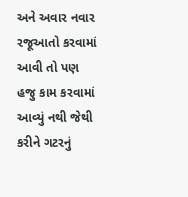અને અવાર નવાર રજૂઆતો કરવામાં આવી તો પણ હજુ કામ કરવામાં આવ્યું નથી જેથી કરીને ગટરનું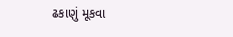ઢકાણું મૂકવા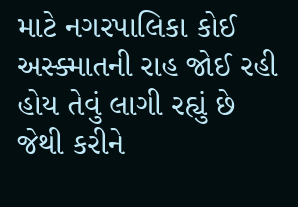માટે નગરપાલિકા કોઈ અસ્ક્માતની રાહ જોઈ રહી હોય તેવું લાગી રહ્યું છે જેથી કરીને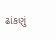ઢાંકણું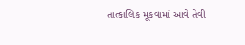તાત્કાલિક મૂકવામાં આવે તેવી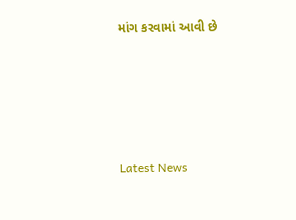માંગ કરવામાં આવી છે






Latest News